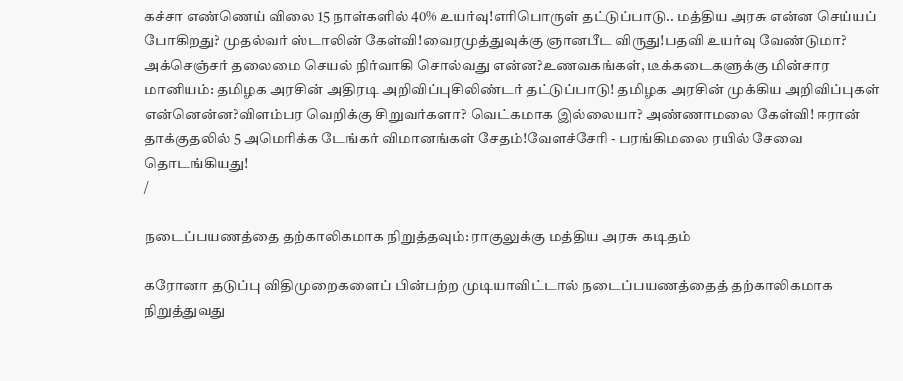கச்சா எண்ணெய் விலை 15 நாள்களில் 40% உயர்வு!எரிபொருள் தட்டுப்பாடு.. மத்திய அரசு என்ன செய்யப் போகிறது? முதல்வர் ஸ்டாலின் கேள்வி!வைரமுத்துவுக்கு ஞானபீட விருது!பதவி உயர்வு வேண்டுமா? அக்செஞ்சர் தலைமை செயல் நிர்வாகி சொல்வது என்ன?உணவகங்கள், டீக்கடைகளுக்கு மின்சார மானியம்: தமிழக அரசின் அதிரடி அறிவிப்புசிலிண்டர் தட்டுப்பாடு! தமிழக அரசின் முக்கிய அறிவிப்புகள் என்னென்ன?விளம்பர வெறிக்கு சிறுவர்களா? வெட்கமாக இல்லையா? அண்ணாமலை கேள்வி! ஈரான் தாக்குதலில் 5 அமெரிக்க டேங்கர் விமானங்கள் சேதம்!வேளச்சேரி - பரங்கிமலை ரயில் சேவை தொடங்கியது!
/

நடைப்பயணத்தை தற்காலிகமாக நிறுத்தவும்: ராகுலுக்கு மத்திய அரசு கடிதம்

கரோனா தடுப்பு விதிமுறைகளைப் பின்பற்ற முடியாவிட்டால் நடைப்பயணத்தைத் தற்காலிகமாக நிறுத்துவது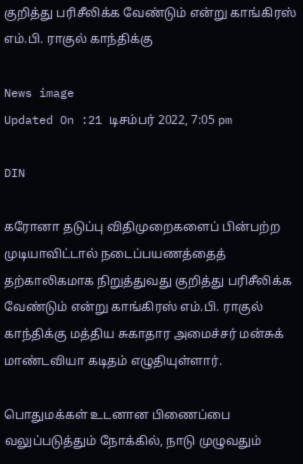குறித்து பரிசீலிக்க வேண்டும் என்று காங்கிரஸ் எம்.பி. ராகுல் காந்திக்கு

News image
Updated On :21 டிசம்பர் 2022, 7:05 pm

DIN

கரோனா தடுப்பு விதிமுறைகளைப் பின்பற்ற முடியாவிட்டால் நடைப்பயணத்தைத் தற்காலிகமாக நிறுத்துவது குறித்து பரிசீலிக்க வேண்டும் என்று காங்கிரஸ் எம்.பி. ராகுல் காந்திக்கு மத்திய சுகாதார அமைச்சர் மன்சுக் மாண்டவியா கடிதம் எழுதியுள்ளார்.

பொதுமக்கள் உடனான பிணைப்பை வலுப்படுத்தும் நோக்கில், நாடு முழுவதும்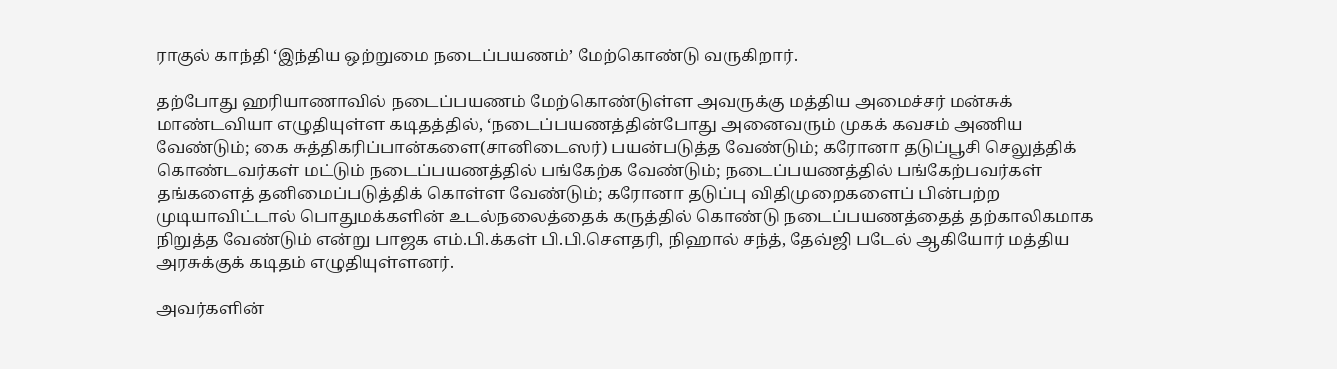ராகுல் காந்தி ‘இந்திய ஒற்றுமை நடைப்பயணம்’ மேற்கொண்டு வருகிறார்.

தற்போது ஹரியாணாவில் நடைப்பயணம் மேற்கொண்டுள்ள அவருக்கு மத்திய அமைச்சர் மன்சுக் மாண்டவியா எழுதியுள்ள கடிதத்தில், ‘நடைப்பயணத்தின்போது அனைவரும் முகக் கவசம் அணிய வேண்டும்; கை சுத்திகரிப்பான்களை(சானிடைஸர்) பயன்படுத்த வேண்டும்; கரோனா தடுப்பூசி செலுத்திக் கொண்டவர்கள் மட்டும் நடைப்பயணத்தில் பங்கேற்க வேண்டும்; நடைப்பயணத்தில் பங்கேற்பவர்கள் தங்களைத் தனிமைப்படுத்திக் கொள்ள வேண்டும்; கரோனா தடுப்பு விதிமுறைகளைப் பின்பற்ற முடியாவிட்டால் பொதுமக்களின் உடல்நலைத்தைக் கருத்தில் கொண்டு நடைப்பயணத்தைத் தற்காலிகமாக நிறுத்த வேண்டும் என்று பாஜக எம்.பி.க்கள் பி.பி.செளதரி, நிஹால் சந்த், தேவ்ஜி படேல் ஆகியோர் மத்திய அரசுக்குக் கடிதம் எழுதியுள்ளனர்.

அவர்களின்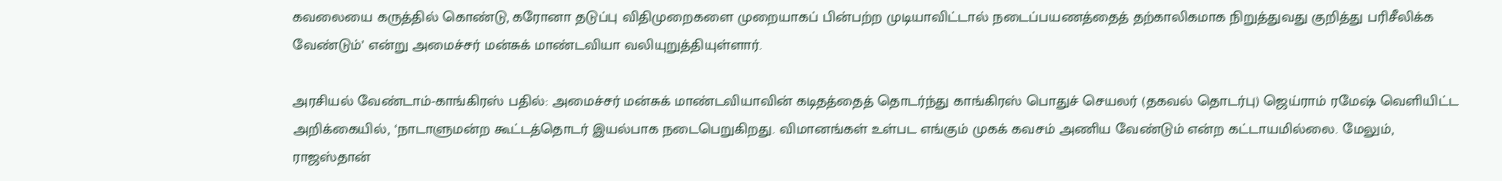கவலையை கருத்தில் கொண்டு, கரோனா தடுப்பு விதிமுறைகளை முறையாகப் பின்பற்ற முடியாவிட்டால் நடைப்பயணத்தைத் தற்காலிகமாக நிறுத்துவது குறித்து பரிசீலிக்க வேண்டும்’ என்று அமைச்சர் மன்சுக் மாண்டவியா வலியுறுத்தியுள்ளார்.

அரசியல் வேண்டாம்-காங்கிரஸ் பதில்: அமைச்சர் மன்சுக் மாண்டவியாவின் கடிதத்தைத் தொடர்ந்து காங்கிரஸ் பொதுச் செயலர் (தகவல் தொடர்பு) ஜெய்ராம் ரமேஷ் வெளியிட்ட அறிக்கையில், ‘நாடாளுமன்ற கூட்டத்தொடர் இயல்பாக நடைபெறுகிறது. விமானங்கள் உள்பட எங்கும் முகக் கவசம் அணிய வேண்டும் என்ற கட்டாயமில்லை. மேலும், ராஜஸ்தான்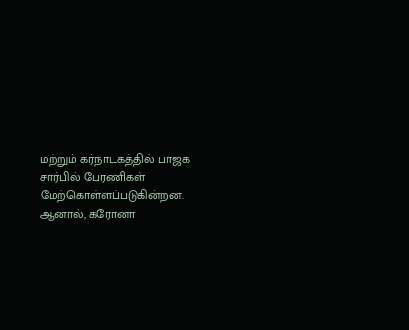மற்றும் கர்நாடகத்தில் பாஜக சார்பில் பேரணிகள் மேற்கொள்ளப்படுகின்றன. ஆனால், கரோனா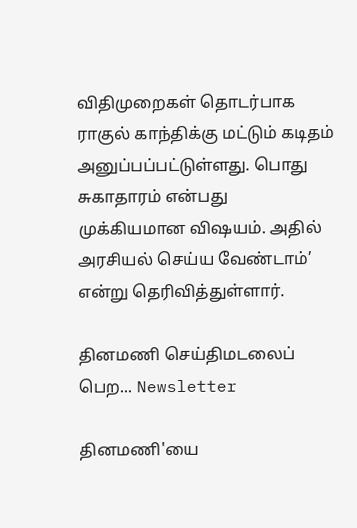விதிமுறைகள் தொடர்பாக ராகுல் காந்திக்கு மட்டும் கடிதம் அனுப்பப்பட்டுள்ளது. பொது சுகாதாரம் என்பது முக்கியமான விஷயம். அதில் அரசியல் செய்ய வேண்டாம்’ என்று தெரிவித்துள்ளார்.

தினமணி செய்திமடலைப் பெற... Newsletter

தினமணி'யை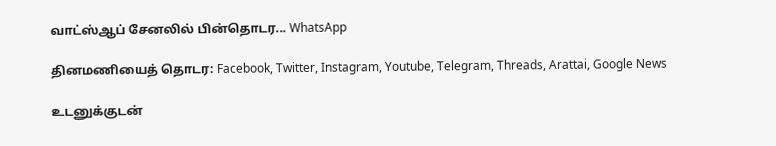வாட்ஸ்ஆப் சேனலில் பின்தொடர... WhatsApp

தினமணியைத் தொடர: Facebook, Twitter, Instagram, Youtube, Telegram, Threads, Arattai, Google News

உடனுக்குடன்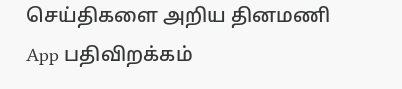செய்திகளை அறிய தினமணி App பதிவிறக்கம்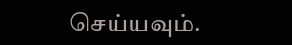செய்யவும்.